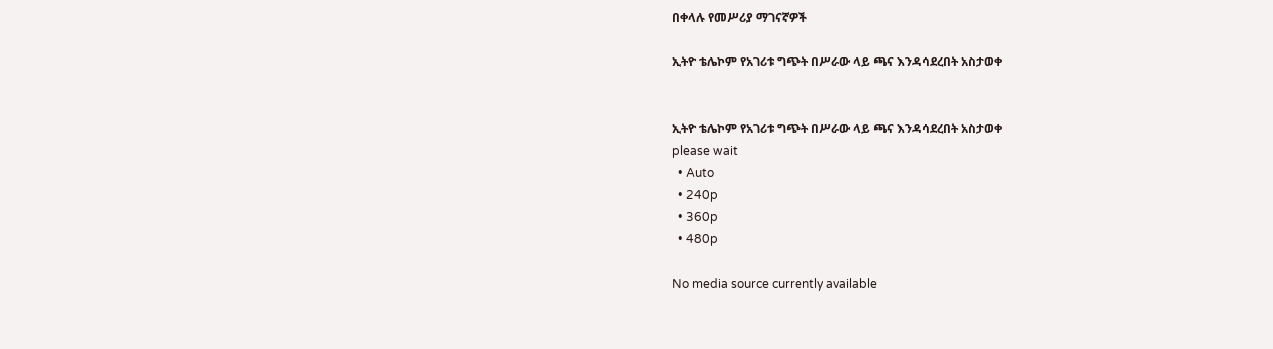በቀላሉ የመሥሪያ ማገናኛዎች

ኢትዮ ቴሌኮም የአገሪቱ ግጭት በሥራው ላይ ጫና እንዳሳደረበት አስታወቀ


ኢትዮ ቴሌኮም የአገሪቱ ግጭት በሥራው ላይ ጫና እንዳሳደረበት አስታወቀ
please wait
  • Auto
  • 240p
  • 360p
  • 480p

No media source currently available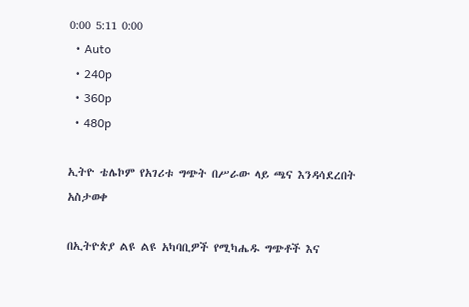0:00 5:11 0:00
  • Auto
  • 240p
  • 360p
  • 480p

ኢትዮ ቴሌኮም የአገሪቱ ግጭት በሥራው ላይ ጫና እንዳሳደረበት አስታወቀ

በኢትዮጵያ ልዩ ልዩ አካባቢዎች የሚካሔዱ ግጭቶች እና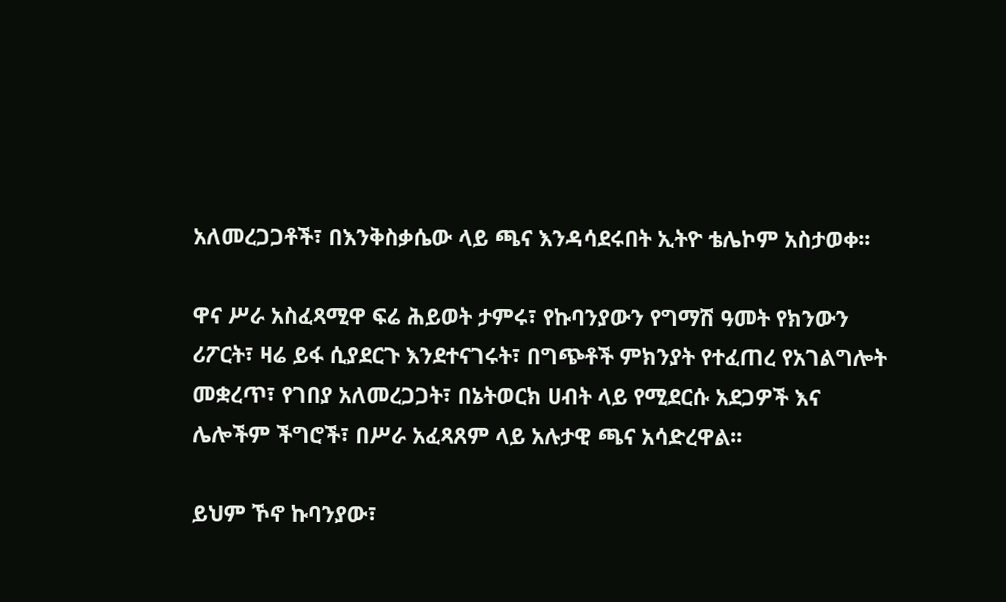አለመረጋጋቶች፣ በእንቅስቃሴው ላይ ጫና እንዳሳደሩበት ኢትዮ ቴሌኮም አስታወቀ፡፡

ዋና ሥራ አስፈጻሚዋ ፍሬ ሕይወት ታምሩ፣ የኩባንያውን የግማሽ ዓመት የክንውን ሪፖርት፣ ዛሬ ይፋ ሲያደርጉ እንደተናገሩት፣ በግጭቶች ምክንያት የተፈጠረ የአገልግሎት መቋረጥ፣ የገበያ አለመረጋጋት፣ በኔትወርክ ሀብት ላይ የሚደርሱ አደጋዎች እና ሌሎችም ችግሮች፣ በሥራ አፈጻጸም ላይ አሉታዊ ጫና አሳድረዋል፡፡

ይህም ኾኖ ኩባንያው፣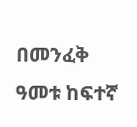በመንፈቅ ዓመቱ ከፍተኛ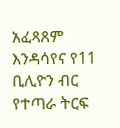አፈጻጸም እንዳሳየና የ11 ቢሊዮን ብር የተጣራ ትርፍ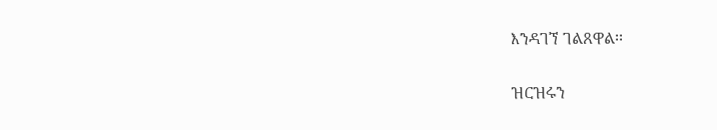እንዳገኘ ገልጸዋል፡፡

ዝርዝሩን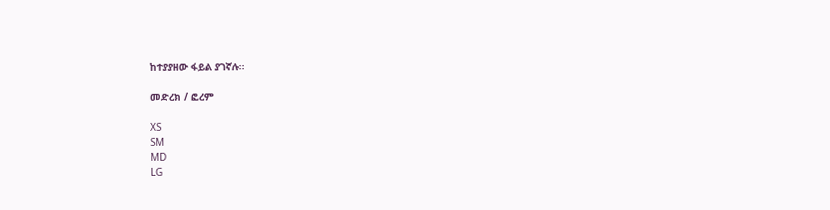ከተያያዘው ፋይል ያገኛሉ፡፡

መድረክ / ፎረም

XS
SM
MD
LG